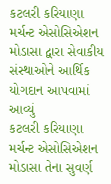કટલરી કરિયાણા મર્ચન્ટ એસોસિએશન મોડાસા દ્વારા સેવાકીય સંસ્થાઓને આર્થિક યોગદાન આપવામાં આવ્યું
કટલરી કરિયાણા મર્ચન્ટ એસોસિએશન મોડાસા તેના સુવર્ણ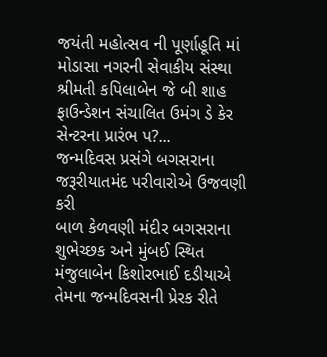જયંતી મહોત્સવ ની પૂર્ણાહૂતિ માં મોડાસા નગરની સેવાકીય સંસ્થા શ્રીમતી કપિલાબેન જે બી શાહ ફાઉન્ડેશન સંચાલિત ઉમંગ ડે કેર સેન્ટરના પ્રારંભ પ?...
જન્મદિવસ પ્રસંગે બગસરાના જરૂરીયાતમંદ પરીવારોએ ઉજવણી કરી
બાળ કેળવણી મંદીર બગસરાના શુભેચ્છક અને મુંબઈ સ્થિત મંજુલાબેન કિશોરભાઈ દડીયાએ તેમના જન્મદિવસની પ્રેરક રીતે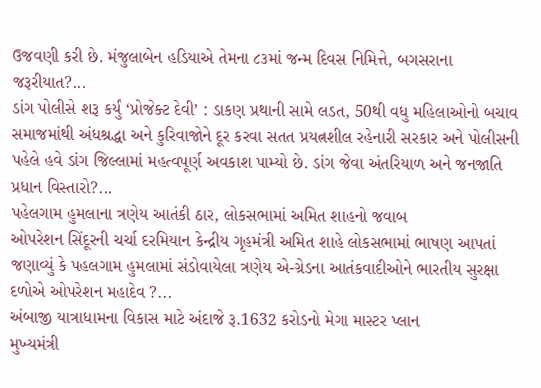ઉજવણી કરી છે. મંજુલાબેન હડિયાએ તેમના ૮૩માં જન્મ દિવસ નિમિત્તે, બગસરાના જરૂરીયાત?...
ડાંગ પોલીસે શરૂ કર્યું ‘પ્રોજેક્ટ દેવી’ : ડાકણ પ્રથાની સામે લડત, 50થી વધુ મહિલાઓનો બચાવ
સમાજમાંથી અંધશ્રદ્ધા અને કુરિવાજોને દૂર કરવા સતત પ્રયત્નશીલ રહેનારી સરકાર અને પોલીસની પહેલે હવે ડાંગ જિલ્લામાં મહત્વપૂર્ણ અવકાશ પામ્યો છે. ડાંગ જેવા અંતરિયાળ અને જનજાતિ પ્રધાન વિસ્તારો?...
પહેલગામ હુમલાના ત્રણેય આતંકી ઠાર, લોકસભામાં અમિત શાહનો જવાબ
ઓપરેશન સિંદૂરની ચર્ચા દરમિયાન કેન્દ્રીય ગૃહમંત્રી અમિત શાહે લોકસભામાં ભાષણ આપતાં જણાવ્યું કે પહલગામ હુમલામાં સંડોવાયેલા ત્રણેય એ-ગ્રેડના આતંકવાદીઓને ભારતીય સુરક્ષા દળોએ ઓપરેશન મહાદેવ ?...
અંબાજી યાત્રાધામના વિકાસ માટે અંદાજે રૂ.1632 કરોડનો મેગા માસ્ટર પ્લાન
મુખ્યમંત્રી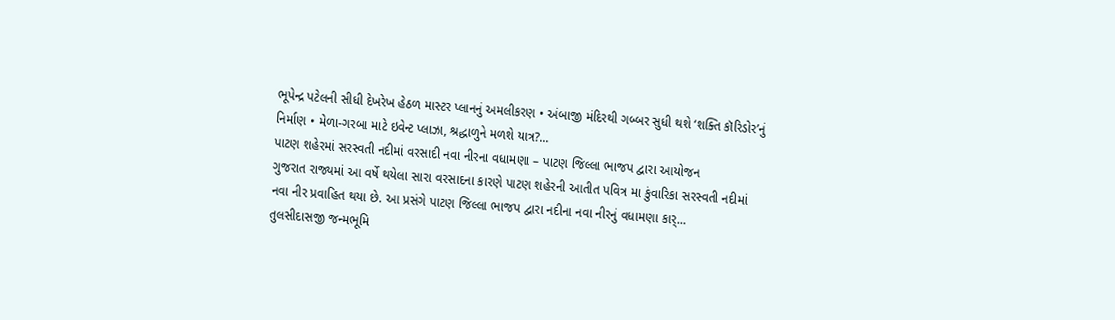ભૂપેન્દ્ર પટેલની સીધી દેખરેખ હેઠળ માસ્ટર પ્લાનનું અમલીકરણ • અંબાજી મંદિરથી ગબ્બર સુધી થશે ‘શક્તિ કૉરિડોર’નું નિર્માણ • મેળા-ગરબા માટે ઇવેન્ટ પ્લાઝા, શ્રદ્ધાળુને મળશે યાત્ર?...
પાટણ શહેરમાં સરસ્વતી નદીમાં વરસાદી નવા નીરના વધામણા – પાટણ જિલ્લા ભાજપ દ્વારા આયોજન
ગુજરાત રાજ્યમાં આ વર્ષે થયેલા સારા વરસાદના કારણે પાટણ શહેરની આતીત પવિત્ર મા કુંવારિકા સરસ્વતી નદીમાં નવા નીર પ્રવાહિત થયા છે. આ પ્રસંગે પાટણ જિલ્લા ભાજપ દ્વારા નદીના નવા નીરનું વધામણા કાર્...
તુલસીદાસજી જન્મભૂમિ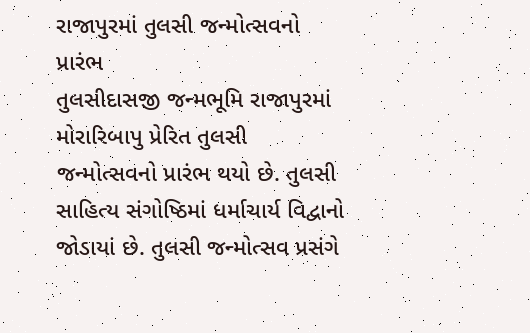રાજાપુરમાં તુલસી જન્મોત્સવનો પ્રારંભ
તુલસીદાસજી જન્મભૂમિ રાજાપુરમાં મોરારિબાપુ પ્રેરિત તુલસી જન્મોત્સવનો પ્રારંભ થયો છે. તુલસી સાહિત્ય સંગોષ્ઠિમાં ધર્માચાર્ય વિદ્વાનો જોડાયાં છે. તુલસી જન્મોત્સવ પ્રસંગે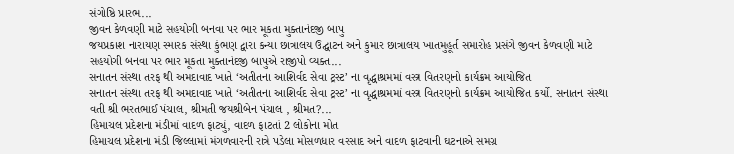સંગોષ્ઠિ પ્રારભ...
જીવન કેળવણી માટે સહયોગી બનવા પર ભાર મૂકતા મુક્તાનંદજી બાપુ
જયપ્રકાશ નારાયણ સ્મારક સંસ્થા કુંભણ દ્વારા કન્યા છાત્રાલય ઉદ્ઘાટન અને કુમાર છાત્રાલય ખાતમુહૂર્ત સમારોહ પ્રસંગે જીવન કેળવણી માટે સહયોગી બનવા પર ભાર મૂકતા મુક્તાનંદજી બાપુએ રાજીપો વ્યક્ત...
સનાતન સંસ્થા તરફ થી અમદાવાદ ખાતે ‘અતીતના આશિર્વદ સેવા ટ્રસ્ટ’ ના વૃદ્ધાશ્રમમાં વસ્ત્ર વિતરણનો કાર્યક્રમ આયોજિત
સનાતન સંસ્થા તરફ થી અમદાવાદ ખાતે ‘અતીતના આશિર્વદ સેવા ટ્રસ્ટ’ ના વૃદ્ધાશ્રમમાં વસ્ત્ર વિતરણનો કાર્યક્રમ આયોજિત કર્યો. સનાતન સંસ્થા વતી શ્રી ભરતભાઈ પંચાલ, શ્રીમતી જયશ્રીબેન પંચાલ , શ્રીમત?...
હિમાચલ પ્રદેશના મંડીમાં વાદળ ફાટ્યું, વાદળ ફાટતાં 2 લોકોના મોત
હિમાચલ પ્રદેશના મંડી જિલ્લામાં મંગળવારની રાત્રે પડેલા મોસળધાર વરસાદ અને વાદળ ફાટવાની ઘટનાએ સમગ્ર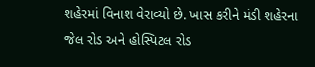શહેરમાં વિનાશ વેરાવ્યો છે. ખાસ કરીને મંડી શહેરના જેલ રોડ અને હોસ્પિટલ રોડ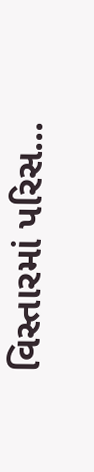વિસ્તારમાં પરિસ...